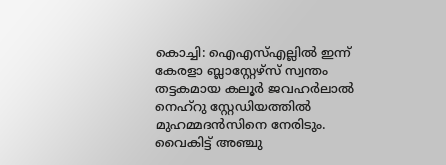കൊച്ചി: ഐഎസ്എല്ലിൽ ഇന്ന് കേരളാ ബ്ലാസ്റ്റേഴ്സ് സ്വന്തം തട്ടകമായ കലൂർ ജവഹർലാൽ നെഹ്റു സ്റ്റേഡിയത്തിൽ മുഹമ്മദൻസിനെ നേരിടും. വൈകിട്ട് അഞ്ചു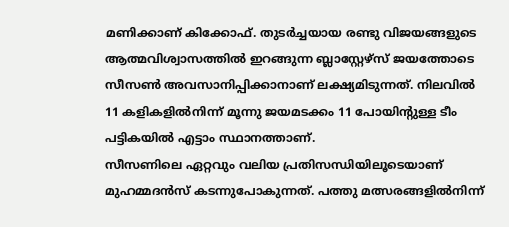മണിക്കാണ് കിക്കോഫ്. തുടർച്ചയായ രണ്ടു വിജയങ്ങളുടെ ആത്മവിശ്വാസത്തിൽ ഇറങ്ങുന്ന ബ്ലാസ്റ്റേഴ്സ് ജയത്തോടെ സീസൺ അവസാനിപ്പിക്കാനാണ് ലക്ഷ്യമിടുന്നത്. നിലവിൽ 11 കളികളിൽനിന്ന് മൂന്നു ജയമടക്കം 11 പോയിന്റുള്ള ടീം പട്ടികയിൽ എട്ടാം സ്ഥാനത്താണ്.
സീസണിലെ ഏറ്റവും വലിയ പ്രതിസന്ധിയിലൂടെയാണ് മുഹമ്മദൻസ് കടന്നുപോകുന്നത്. പത്തു മത്സരങ്ങളിൽനിന്ന്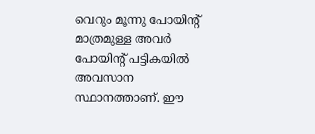വെറും മൂന്നു പോയിന്റ് മാത്രമുള്ള അവർ പോയിന്റ് പട്ടികയിൽ അവസാന സ്ഥാനത്താണ്. ഈ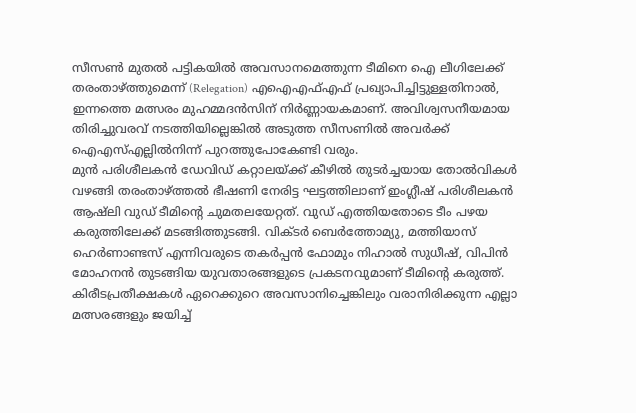സീസൺ മുതൽ പട്ടികയിൽ അവസാനമെത്തുന്ന ടീമിനെ ഐ ലീഗിലേക്ക് തരംതാഴ്ത്തുമെന്ന് (Relegation) എഐഎഫ്എഫ് പ്രഖ്യാപിച്ചിട്ടുള്ളതിനാൽ, ഇന്നത്തെ മത്സരം മുഹമ്മദൻസിന് നിർണ്ണായകമാണ്. അവിശ്വസനീയമായ തിരിച്ചുവരവ് നടത്തിയില്ലെങ്കിൽ അടുത്ത സീസണിൽ അവർക്ക് ഐഎസ്എല്ലിൽനിന്ന് പുറത്തുപോകേണ്ടി വരും.
മുൻ പരിശീലകൻ ഡേവിഡ് കറ്റാലയ്ക്ക് കീഴിൽ തുടർച്ചയായ തോൽവികൾ വഴങ്ങി തരംതാഴ്ത്തൽ ഭീഷണി നേരിട്ട ഘട്ടത്തിലാണ് ഇംഗ്ലീഷ് പരിശീലകൻ ആഷ്ലി വുഡ് ടീമിന്റെ ചുമതലയേറ്റത്. വുഡ് എത്തിയതോടെ ടീം പഴയ കരുത്തിലേക്ക് മടങ്ങിത്തുടങ്ങി. വിക്ടർ ബെർത്തോമ്യു, മത്തിയാസ് ഹെർണാണ്ടസ് എന്നിവരുടെ തകർപ്പൻ ഫോമും നിഹാൽ സുധീഷ്, വിപിൻ മോഹനൻ തുടങ്ങിയ യുവതാരങ്ങളുടെ പ്രകടനവുമാണ് ടീമിന്റെ കരുത്ത്. കിരീടപ്രതീക്ഷകൾ ഏറെക്കുറെ അവസാനിച്ചെങ്കിലും വരാനിരിക്കുന്ന എല്ലാ മത്സരങ്ങളും ജയിച്ച്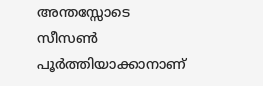അന്തസ്സോടെ സീസൺ പൂർത്തിയാക്കാനാണ്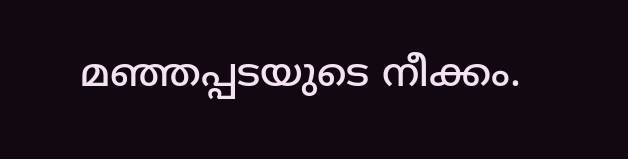മഞ്ഞപ്പടയുടെ നീക്കം.